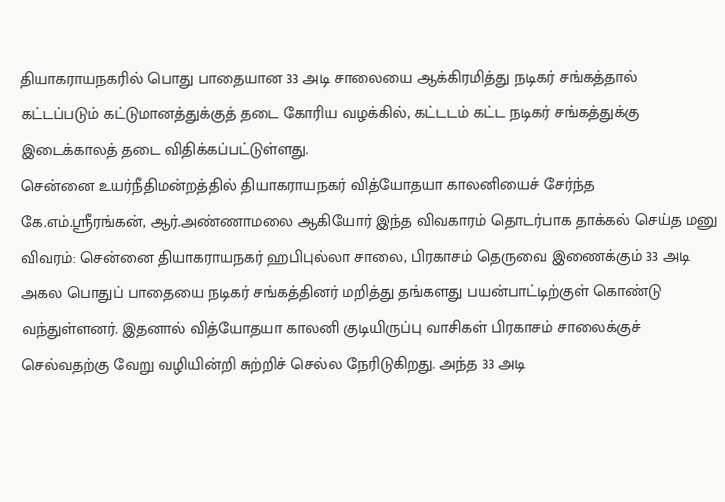தியாகராயநகரில் பொது பாதையான 33 அடி சாலையை ஆக்கிரமித்து நடிகர் சங்கத்தால் கட்டப்படும் கட்டுமானத்துக்குத் தடை கோரிய வழக்கில், கட்டடம் கட்ட நடிகர் சங்கத்துக்கு இடைக்காலத் தடை விதிக்கப்பட்டுள்ளது.
சென்னை உயர்நீதிமன்றத்தில் தியாகராயநகர் வித்யோதயா காலனியைச் சேர்ந்த கே.எம்.ஸ்ரீரங்கன், ஆர்.அண்ணாமலை ஆகியோர் இந்த விவகாரம் தொடர்பாக தாக்கல் செய்த மனு விவரம்: சென்னை தியாகராயநகர் ஹபிபுல்லா சாலை, பிரகாசம் தெருவை இணைக்கும் 33 அடி அகல பொதுப் பாதையை நடிகர் சங்கத்தினர் மறித்து தங்களது பயன்பாட்டிற்குள் கொண்டு வந்துள்ளனர். இதனால் வித்யோதயா காலனி குடியிருப்பு வாசிகள் பிரகாசம் சாலைக்குச் செல்வதற்கு வேறு வழியின்றி சுற்றிச் செல்ல நேரிடுகிறது. அந்த 33 அடி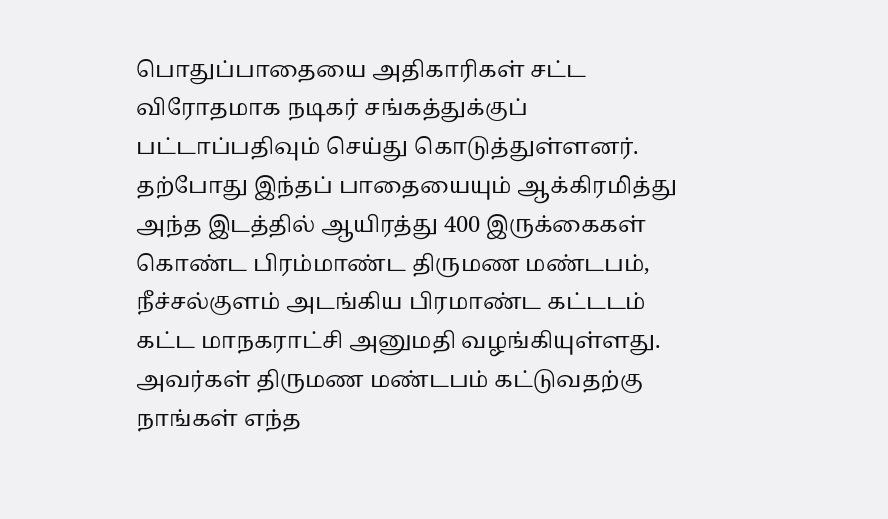பொதுப்பாதையை அதிகாரிகள் சட்ட விரோதமாக நடிகர் சங்கத்துக்குப் பட்டாப்பதிவும் செய்து கொடுத்துள்ளனர்.
தற்போது இந்தப் பாதையையும் ஆக்கிரமித்து அந்த இடத்தில் ஆயிரத்து 400 இருக்கைகள் கொண்ட பிரம்மாண்ட திருமண மண்டபம், நீச்சல்குளம் அடங்கிய பிரமாண்ட கட்டடம் கட்ட மாநகராட்சி அனுமதி வழங்கியுள்ளது. அவர்கள் திருமண மண்டபம் கட்டுவதற்கு நாங்கள் எந்த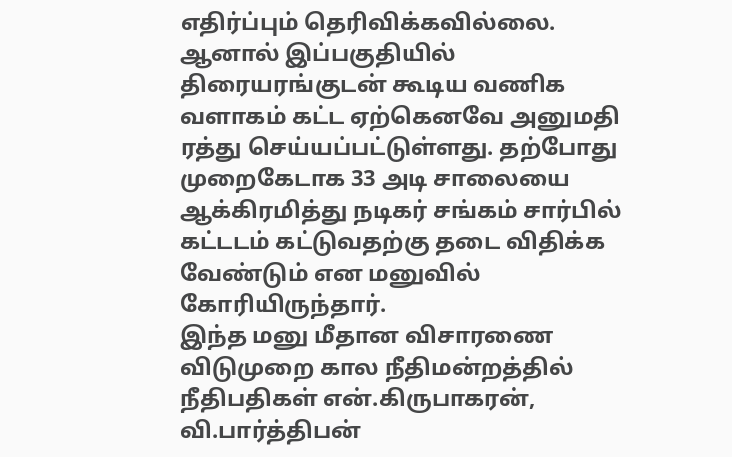எதிர்ப்பும் தெரிவிக்கவில்லை. ஆனால் இப்பகுதியில் திரையரங்குடன் கூடிய வணிக வளாகம் கட்ட ஏற்கெனவே அனுமதி ரத்து செய்யப்பட்டுள்ளது. தற்போது முறைகேடாக 33 அடி சாலையை ஆக்கிரமித்து நடிகர் சங்கம் சார்பில் கட்டடம் கட்டுவதற்கு தடை விதிக்க வேண்டும் என மனுவில் கோரியிருந்தார்.
இந்த மனு மீதான விசாரணை விடுமுறை கால நீதிமன்றத்தில் நீதிபதிகள் என்.கிருபாகரன், வி.பார்த்திபன்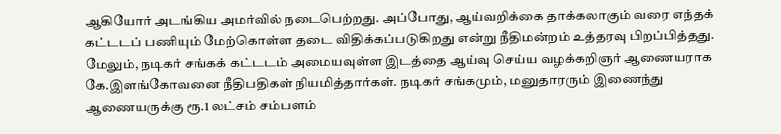ஆகியோர் அடங்கிய அமர்வில் நடைபெற்றது. அப்போது, ஆய்வறிக்கை தாக்கலாகும் வரை எந்தக் கட்டடப் பணியும் மேற்கொள்ள தடை விதிக்கப்படுகிறது என்று நீதிமன்றம் உத்தரவு பிறப்பித்தது.
மேலும், நடிகர் சங்கக் கட்டடம் அமையவுள்ள இடத்தை ஆய்வு செய்ய வழக்கறிஞர் ஆணையராக கே.இளங்கோவனை நீதிபதிகள் நியமித்தார்கள். நடிகர் சங்கமும், மனுதாரரும் இணைந்து ஆணையருக்கு ரூ.1 லட்சம் சம்பளம்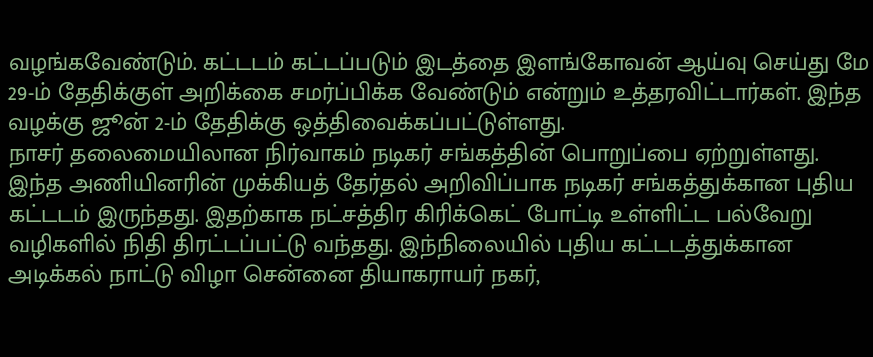வழங்கவேண்டும். கட்டடம் கட்டப்படும் இடத்தை இளங்கோவன் ஆய்வு செய்து மே 29-ம் தேதிக்குள் அறிக்கை சமர்ப்பிக்க வேண்டும் என்றும் உத்தரவிட்டார்கள். இந்த வழக்கு ஜூன் 2-ம் தேதிக்கு ஒத்திவைக்கப்பட்டுள்ளது.
நாசர் தலைமையிலான நிர்வாகம் நடிகர் சங்கத்தின் பொறுப்பை ஏற்றுள்ளது. இந்த அணியினரின் முக்கியத் தேர்தல் அறிவிப்பாக நடிகர் சங்கத்துக்கான புதிய கட்டடம் இருந்தது. இதற்காக நட்சத்திர கிரிக்கெட் போட்டி உள்ளிட்ட பல்வேறு வழிகளில் நிதி திரட்டப்பட்டு வந்தது. இந்நிலையில் புதிய கட்டடத்துக்கான அடிக்கல் நாட்டு விழா சென்னை தியாகராயர் நகர்,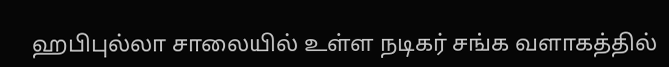ஹபிபுல்லா சாலையில் உள்ள நடிகர் சங்க வளாகத்தில்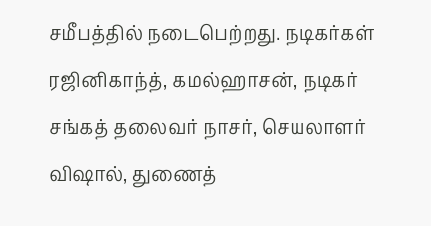சமீபத்தில் நடைபெற்றது. நடிகர்கள் ரஜினிகாந்த், கமல்ஹாசன், நடிகர் சங்கத் தலைவர் நாசர், செயலாளர் விஷால், துணைத்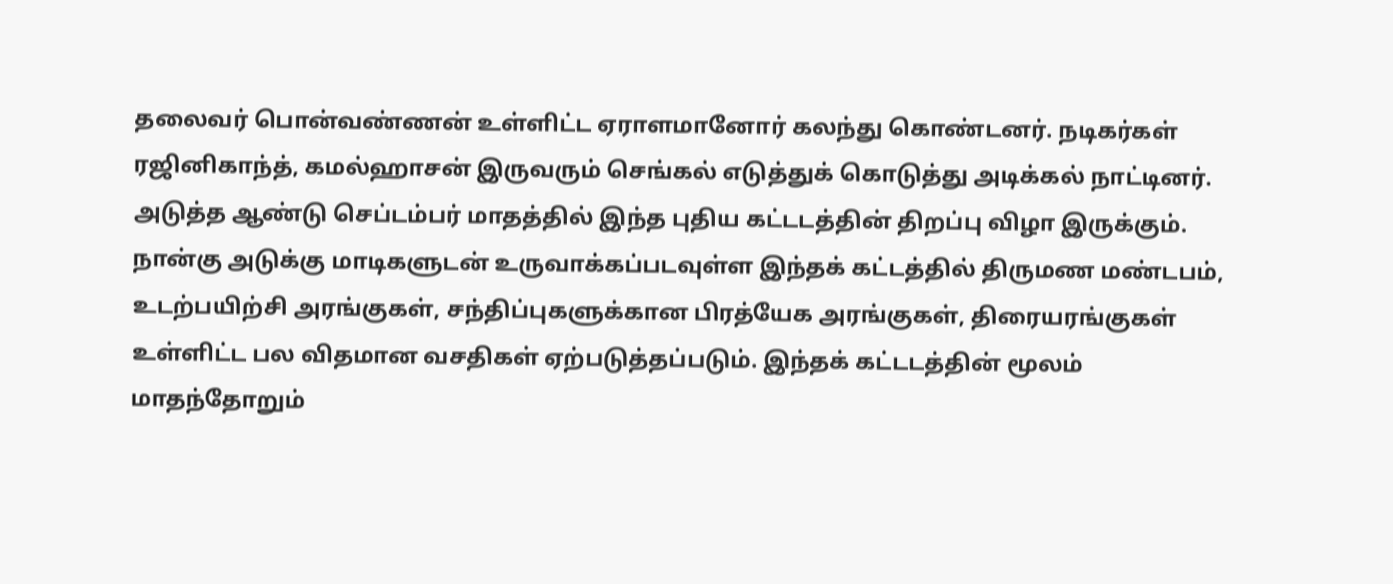தலைவர் பொன்வண்ணன் உள்ளிட்ட ஏராளமானோர் கலந்து கொண்டனர். நடிகர்கள் ரஜினிகாந்த், கமல்ஹாசன் இருவரும் செங்கல் எடுத்துக் கொடுத்து அடிக்கல் நாட்டினர்.
அடுத்த ஆண்டு செப்டம்பர் மாதத்தில் இந்த புதிய கட்டடத்தின் திறப்பு விழா இருக்கும். நான்கு அடுக்கு மாடிகளுடன் உருவாக்கப்படவுள்ள இந்தக் கட்டத்தில் திருமண மண்டபம், உடற்பயிற்சி அரங்குகள், சந்திப்புகளுக்கான பிரத்யேக அரங்குகள், திரையரங்குகள் உள்ளிட்ட பல விதமான வசதிகள் ஏற்படுத்தப்படும். இந்தக் கட்டடத்தின் மூலம் மாதந்தோறும்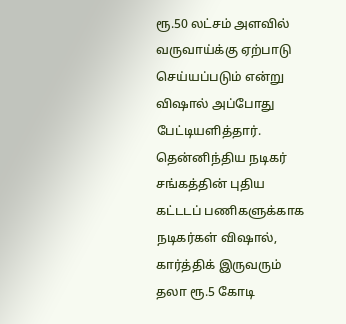ரூ.50 லட்சம் அளவில் வருவாய்க்கு ஏற்பாடு செய்யப்படும் என்று விஷால் அப்போது பேட்டியளித்தார். தென்னிந்திய நடிகர் சங்கத்தின் புதிய கட்டடப் பணிகளுக்காக நடிகர்கள் விஷால், கார்த்திக் இருவரும் தலா ரூ.5 கோடி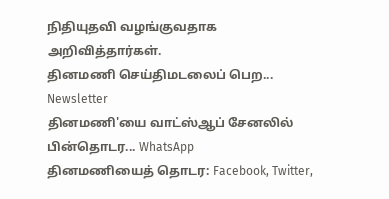நிதியுதவி வழங்குவதாக அறிவித்தார்கள்.
தினமணி செய்திமடலைப் பெற... Newsletter
தினமணி'யை வாட்ஸ்ஆப் சேனலில் பின்தொடர... WhatsApp
தினமணியைத் தொடர: Facebook, Twitter,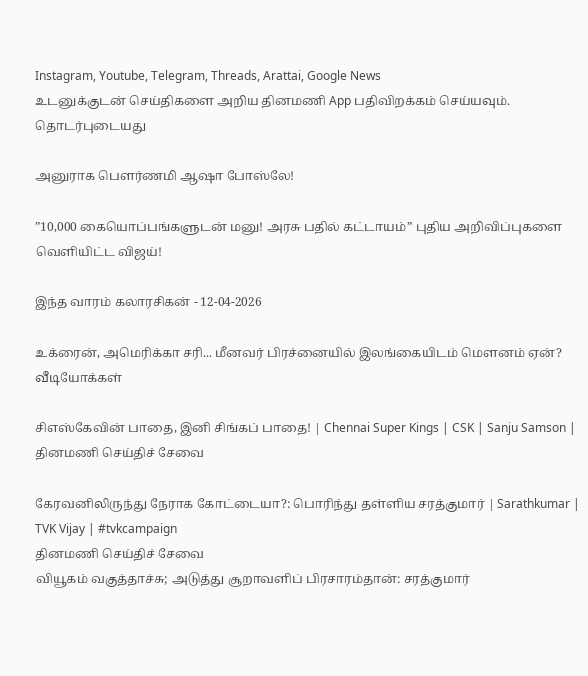Instagram, Youtube, Telegram, Threads, Arattai, Google News
உடனுக்குடன் செய்திகளை அறிய தினமணி App பதிவிறக்கம் செய்யவும்.
தொடர்புடையது

அனுராக பௌர்ணமி ஆஷா போஸ்லே!

”10,000 கையொப்பங்களுடன் மனு! அரசு பதில் கட்டாயம்” புதிய அறிவிப்புகளை வெளியிட்ட விஜய்!

இந்த வாரம் கலாரசிகன் - 12-04-2026

உக்ரைன், அமெரிக்கா சரி... மீனவர் பிரச்னையில் இலங்கையிடம் மெளனம் ஏன்?
வீடியோக்கள்

சிஎஸ்கேவின் பாதை, இனி சிங்கப் பாதை! | Chennai Super Kings | CSK | Sanju Samson |
தினமணி செய்திச் சேவை

கேரவனிலிருந்து நேராக கோட்டையா?: பொரிந்து தள்ளிய சரத்குமார் | Sarathkumar | TVK Vijay | #tvkcampaign
தினமணி செய்திச் சேவை
வியூகம் வகுத்தாச்சு; அடுத்து சூறாவளிப் பிரசாரம்தான்: சரத்குமார்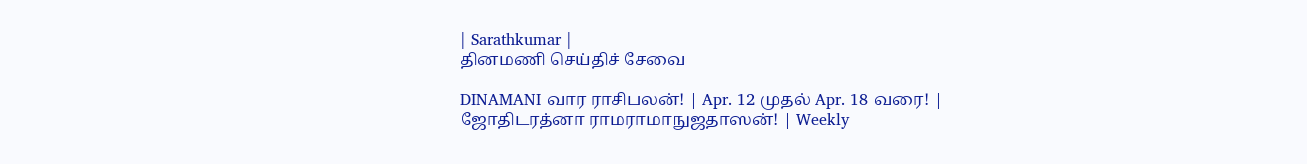| Sarathkumar |
தினமணி செய்திச் சேவை

DINAMANI வார ராசிபலன்! | Apr. 12 முதல் Apr. 18 வரை! | ஜோதிடரத்னா ராமராமாநுஜதாஸன்! | Weekly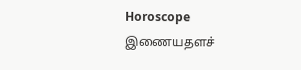Horoscope
இணையதளச்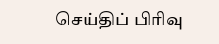செய்திப் பிரிவு